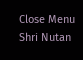Close Menu
Shri Nutan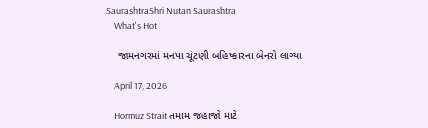SaurashtraShri Nutan Saurashtra
    What's Hot

    જામનગરમાં મનપા ચૂંટણી બહિષ્કારના બેનરો લાગ્યા

    April 17, 2026

    Hormuz Strait તમામ જહાજો માટે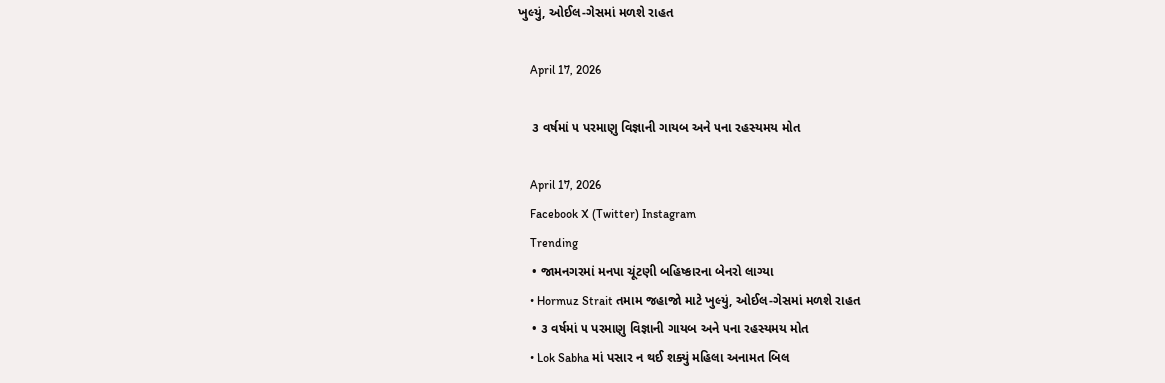ખુલ્યું, ઓઈલ-ગેસમાં મળશે રાહત

    April 17, 2026

    ૩ વર્ષમાં ૫ પરમાણુ વિજ્ઞાની ગાયબ અને ૫ના રહસ્યમય મોત

    April 17, 2026
    Facebook X (Twitter) Instagram
    Trending
    • જામનગરમાં મનપા ચૂંટણી બહિષ્કારના બેનરો લાગ્યા
    • Hormuz Strait તમામ જહાજો માટે ખુલ્યું, ઓઈલ-ગેસમાં મળશે રાહત
    • ૩ વર્ષમાં ૫ પરમાણુ વિજ્ઞાની ગાયબ અને ૫ના રહસ્યમય મોત
    • Lok Sabha માં પસાર ન થઈ શક્યું મહિલા અનામત બિલ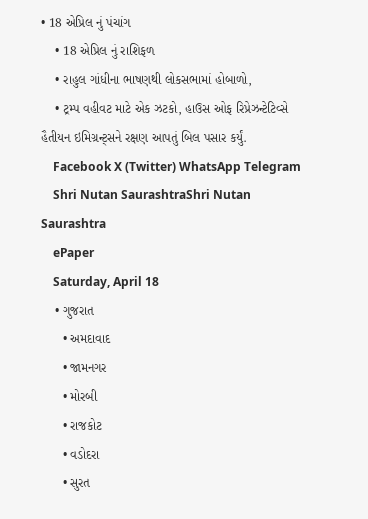• 18 એપ્રિલ નું પંચાંગ
    • 18 એપ્રિલ નું રાશિફળ
    • રાહુલ ગાંધીના ભાષણથી લોકસભામાં હોબાળો,
    • ટ્રમ્પ વહીવટ માટે એક ઝટકો, હાઉસ ઓફ રિપ્રેઝન્ટેટિવ્સે હૈતીયન ઇમિગ્રન્ટ્‌સને રક્ષણ આપતું બિલ પસાર કર્યું.
    Facebook X (Twitter) WhatsApp Telegram
    Shri Nutan SaurashtraShri Nutan Saurashtra
    ePaper
    Saturday, April 18
    • ગુજરાત
      • અમદાવાદ
      • જામનગર
      • મોરબી
      • રાજકોટ
      • વડોદરા
      • સુરત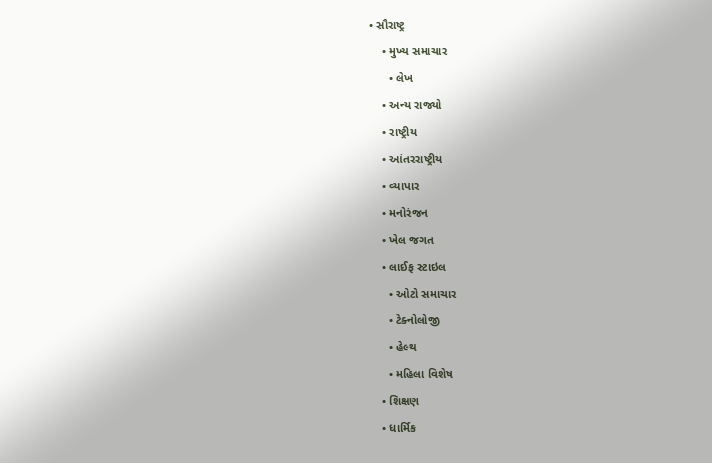• સૌરાષ્ટ્ર
    • મુખ્ય સમાચાર
      • લેખ
    • અન્ય રાજ્યો
    • રાષ્ટ્રીય
    • આંતરરાષ્ટ્રીય
    • વ્યાપાર
    • મનોરંજન
    • ખેલ જગત
    • લાઈફ સ્ટાઇલ
      • ઓટો સમાચાર
      • ટેક્નોલોજી
      • હેલ્થ
      • મહિલા વિશેષ
    • શિક્ષણ
    • ધાર્મિક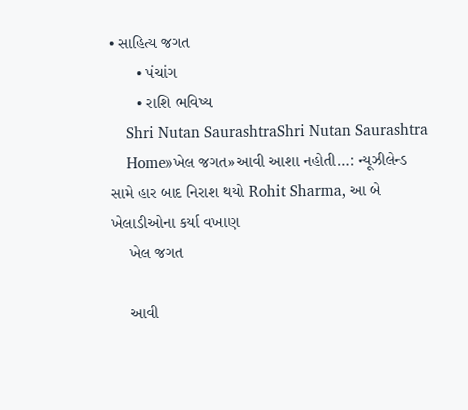• સાહિત્ય જગત
      • પંચાંગ
      • રાશિ ભવિષ્ય
    Shri Nutan SaurashtraShri Nutan Saurashtra
    Home»ખેલ જગત»આવી આશા નહોતી…: ન્યૂઝીલેન્ડ સામે હાર બાદ નિરાશ થયો Rohit Sharma, આ બે ખેલાડીઓના કર્યા વખાણ
    ખેલ જગત

    આવી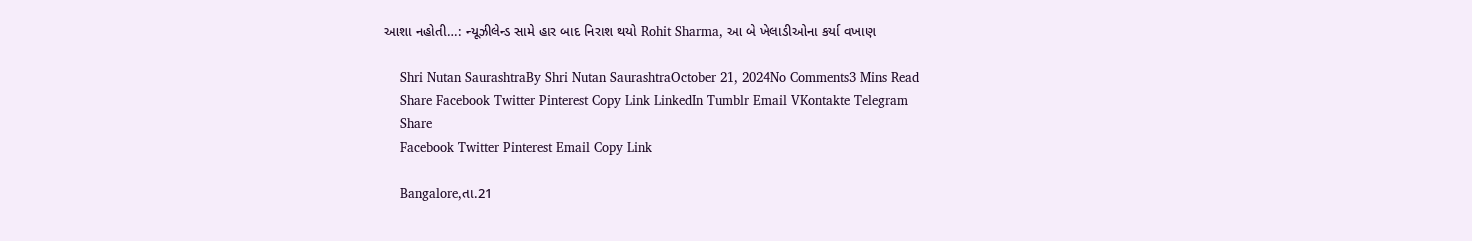આશા નહોતી…: ન્યૂઝીલેન્ડ સામે હાર બાદ નિરાશ થયો Rohit Sharma, આ બે ખેલાડીઓના કર્યા વખાણ

    Shri Nutan SaurashtraBy Shri Nutan SaurashtraOctober 21, 2024No Comments3 Mins Read
    Share Facebook Twitter Pinterest Copy Link LinkedIn Tumblr Email VKontakte Telegram
    Share
    Facebook Twitter Pinterest Email Copy Link

    Bangalore,તા.21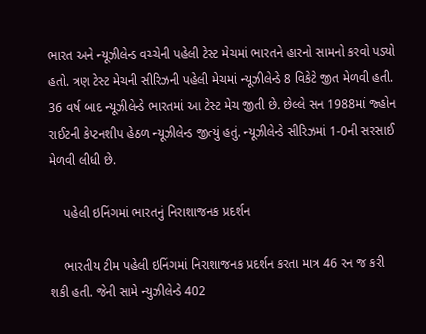ભારત અને ન્યૂઝીલેન્ડ વચ્ચેની પહેલી ટેસ્ટ મેચમાં ભારતને હારનો સામનો કરવો પડ્યો હતો. ત્રણ ટેસ્ટ મેચની સીરિઝની પહેલી મેચમાં ન્યૂઝીલેન્ડે 8 વિકેટે જીત મેળવી હતી. 36 વર્ષ બાદ ન્યૂઝીલેન્ડે ભારતમાં આ ટેસ્ટ મેચ જીતી છે. છેલ્લે સન 1988માં જ્હોન રાઈટની કેપ્ટનશીપ હેઠળ ન્યૂઝીલેન્ડ જીત્યું હતું. ન્યૂઝીલેન્ડે સીરિઝમાં 1-0ની સરસાઈ મેળવી લીધી છે.

    પહેલી ઇનિંગમાં ભારતનું નિરાશાજનક પ્રદર્શન

    ભારતીય ટીમ પહેલી ઇનિંગમાં નિરાશાજનક પ્રદર્શન કરતા માત્ર 46 રન જ કરી શકી હતી. જેની સામે ન્યુઝીલેન્ડે 402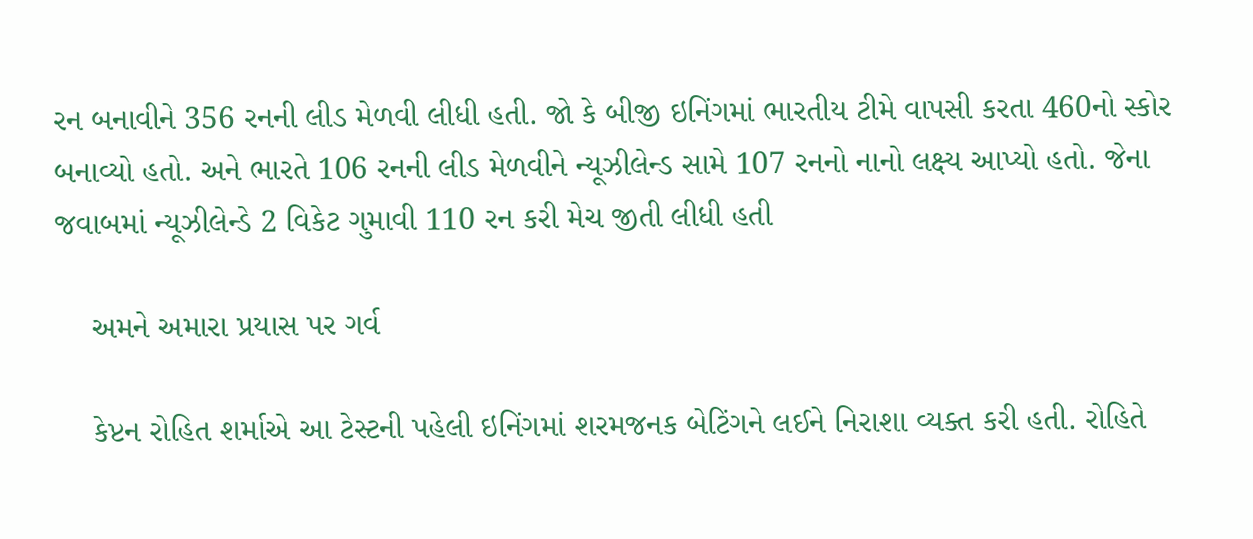રન બનાવીને 356 રનની લીડ મેળવી લીધી હતી. જો કે બીજી ઇનિંગમાં ભારતીય ટીમે વાપસી કરતા 460નો સ્કોર બનાવ્યો હતો. અને ભારતે 106 રનની લીડ મેળવીને ન્યૂઝીલેન્ડ સામે 107 રનનો નાનો લક્ષ્ય આપ્યો હતો. જેના જવાબમાં ન્યૂઝીલેન્ડે 2 વિકેટ ગુમાવી 110 રન કરી મેચ જીતી લીધી હતી

    અમને અમારા પ્રયાસ પર ગર્વ

    કેપ્ટન રોહિત શર્માએ આ ટેસ્ટની પહેલી ઇનિંગમાં શરમજનક બેટિંગને લઈને નિરાશા વ્યક્ત કરી હતી. રોહિતે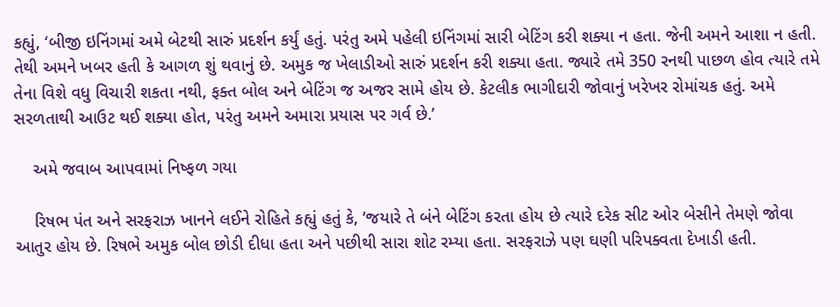કહ્યું, ‘બીજી ઇનિંગમાં અમે બેટથી સારું પ્રદર્શન કર્યું હતું. પરંતુ અમે પહેલી ઇનિંગમાં સારી બેટિંગ કરી શક્યા ન હતા. જેની અમને આશા ન હતી. તેથી અમને ખબર હતી કે આગળ શું થવાનું છે. અમુક જ ખેલાડીઓ સારું પ્રદર્શન કરી શક્યા હતા. જ્યારે તમે 350 રનથી પાછળ હોવ ત્યારે તમે તેના વિશે વધુ વિચારી શકતા નથી, ફક્ત બોલ અને બેટિંગ જ અજર સામે હોય છે. કેટલીક ભાગીદારી જોવાનું ખરેખર રોમાંચક હતું. અમે સરળતાથી આઉટ થઈ શક્યા હોત, પરંતુ અમને અમારા પ્રયાસ પર ગર્વ છે.’

    અમે જવાબ આપવામાં નિષ્ફળ ગયા

    રિષભ પંત અને સરફરાઝ ખાનને લઈને રોહિતે કહ્યું હતું કે, ‘જયારે તે બંને બેટિંગ કરતા હોય છે ત્યારે દરેક સીટ ઓર બેસીને તેમણે જોવા આતુર હોય છે. રિષભે અમુક બોલ છોડી દીધા હતા અને પછીથી સારા શોટ રમ્યા હતા. સરફરાઝે પણ ઘણી પરિપક્વતા દેખાડી હતી.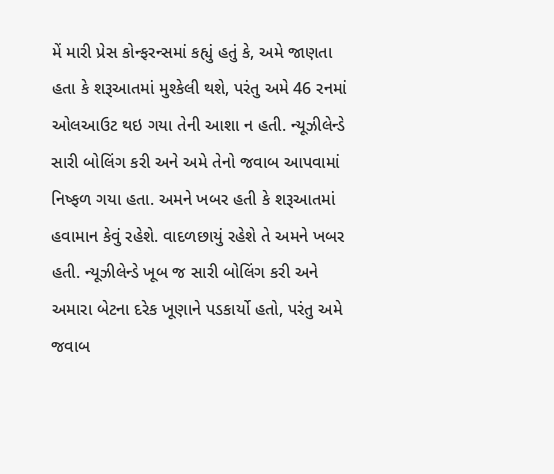મેં મારી પ્રેસ કોન્ફરન્સમાં કહ્યું હતું કે, અમે જાણતા હતા કે શરૂઆતમાં મુશ્કેલી થશે, પરંતુ અમે 46 રનમાં ઓલઆઉટ થઇ ગયા તેની આશા ન હતી. ન્યૂઝીલેન્ડે સારી બોલિંગ કરી અને અમે તેનો જવાબ આપવામાં નિષ્ફળ ગયા હતા. અમને ખબર હતી કે શરૂઆતમાં હવામાન કેવું રહેશે. વાદળછાયું રહેશે તે અમને ખબર હતી. ન્યૂઝીલેન્ડે ખૂબ જ સારી બોલિંગ કરી અને અમારા બેટના દરેક ખૂણાને પડકાર્યો હતો, પરંતુ અમે જવાબ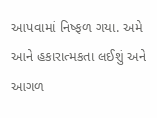આપવામાં નિષ્ફળ ગયા. અમે આને હકારાત્મકતા લઈશું અને આગળ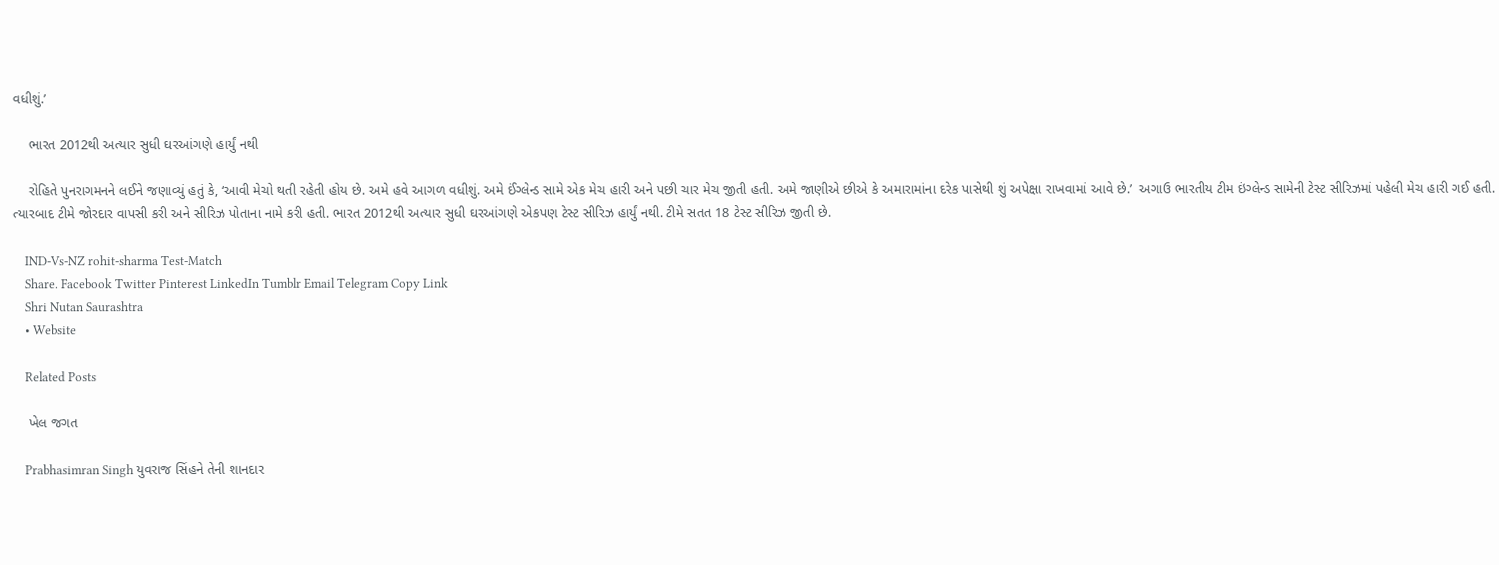વધીશું.’

    ભારત 2012થી અત્યાર સુધી ઘરઆંગણે હાર્યું નથી

    રોહિતે પુનરાગમનને લઈને જણાવ્યું હતું કે, ‘આવી મેચો થતી રહેતી હોય છે. અમે હવે આગળ વધીશું. અમે ઈંગ્લેન્ડ સામે એક મેચ હારી અને પછી ચાર મેચ જીતી હતી. અમે જાણીએ છીએ કે અમારામાંના દરેક પાસેથી શું અપેક્ષા રાખવામાં આવે છે.’  અગાઉ ભારતીય ટીમ ઇંગ્લેન્ડ સામેની ટેસ્ટ સીરિઝમાં પહેલી મેચ હારી ગઈ હતી. ત્યારબાદ ટીમે જોરદાર વાપસી કરી અને સીરિઝ પોતાના નામે કરી હતી. ભારત 2012થી અત્યાર સુધી ઘરઆંગણે એકપણ ટેસ્ટ સીરિઝ હાર્યું નથી. ટીમે સતત 18 ટેસ્ટ સીરિઝ જીતી છે.

    IND-Vs-NZ rohit-sharma Test-Match
    Share. Facebook Twitter Pinterest LinkedIn Tumblr Email Telegram Copy Link
    Shri Nutan Saurashtra
    • Website

    Related Posts

    ખેલ જગત

    Prabhasimran Singh યુવરાજ સિંહને તેની શાનદાર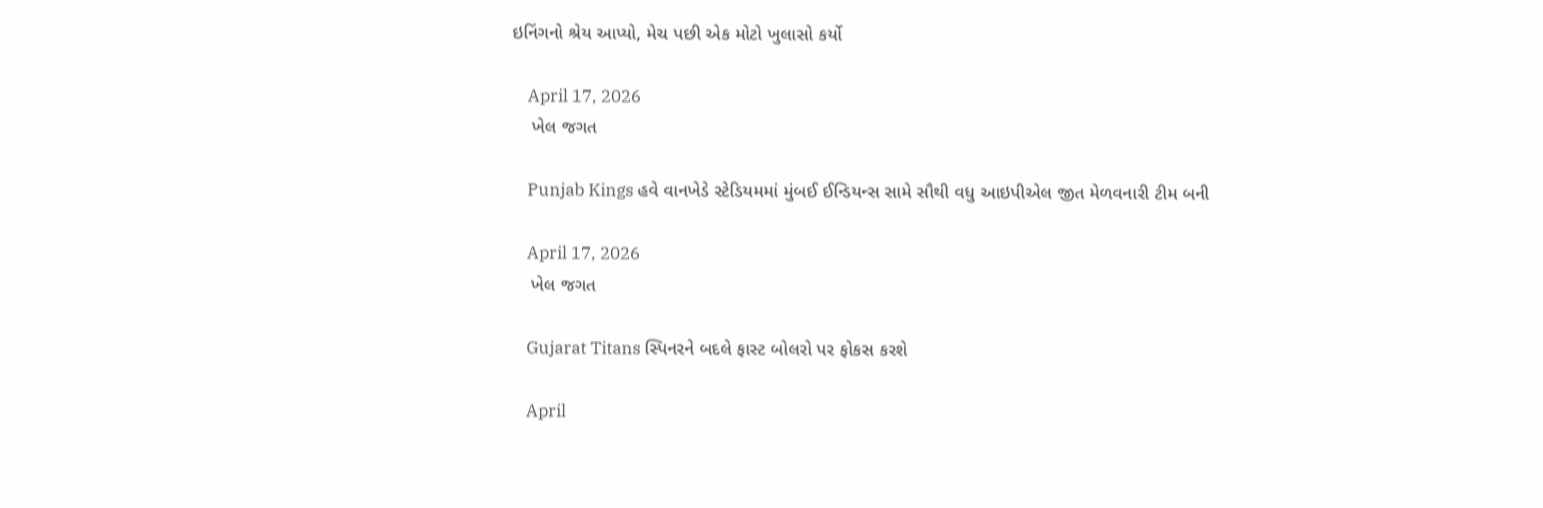ઇનિંગનો શ્રેય આપ્યો, મેચ પછી એક મોટો ખુલાસો કર્યો

    April 17, 2026
    ખેલ જગત

    Punjab Kings હવે વાનખેડે સ્ટેડિયમમાં મુંબઈ ઈન્ડિયન્સ સામે સૌથી વધુ આઇપીએલ જીત મેળવનારી ટીમ બની

    April 17, 2026
    ખેલ જગત

    Gujarat Titans સ્પિનરને બદલે ફાસ્ટ બોલરો પર ફોકસ કરશે

    April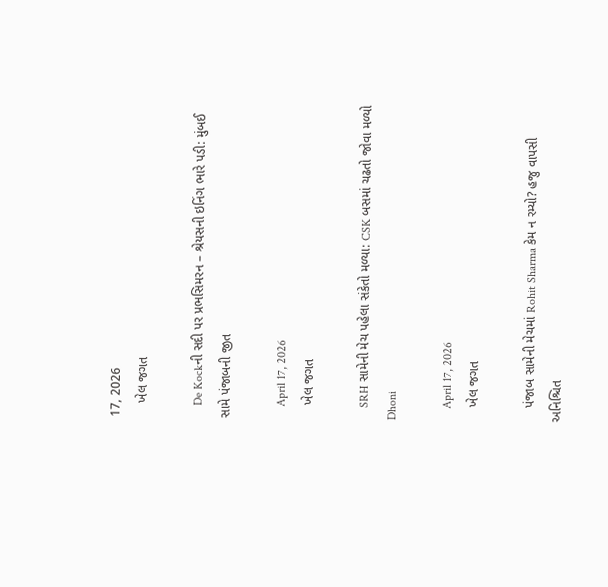17, 2026
    ખેલ જગત

    De Kockની સદી પર પ્રભસિમરન – શ્રેયસની ઇનિંગ ભારે પડી: મુંબઈ સામે પંજાબની જીત

    April 17, 2026
    ખેલ જગત

    SRH સામેની મેચ પહેલા સંકેતો મળ્યા: CSK બસમાં ચઢતો જોવા મળ્યો Dhoni

    April 17, 2026
    ખેલ જગત

    પંજાબ સામેની મેચમાં Rohit Sharma કેમ ન રમ્યો? હજુ વાપસી અનિશ્ચિત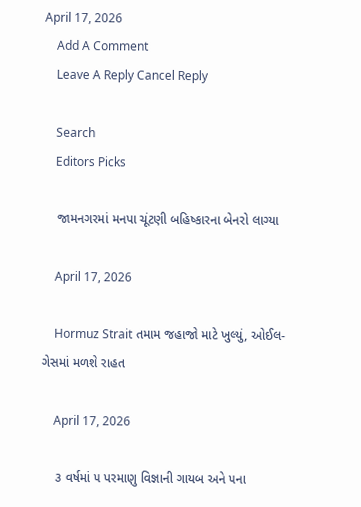April 17, 2026
    Add A Comment
    Leave A Reply Cancel Reply

    Search
    Editors Picks

    જામનગરમાં મનપા ચૂંટણી બહિષ્કારના બેનરો લાગ્યા

    April 17, 2026

    Hormuz Strait તમામ જહાજો માટે ખુલ્યું, ઓઈલ-ગેસમાં મળશે રાહત

    April 17, 2026

    ૩ વર્ષમાં ૫ પરમાણુ વિજ્ઞાની ગાયબ અને ૫ના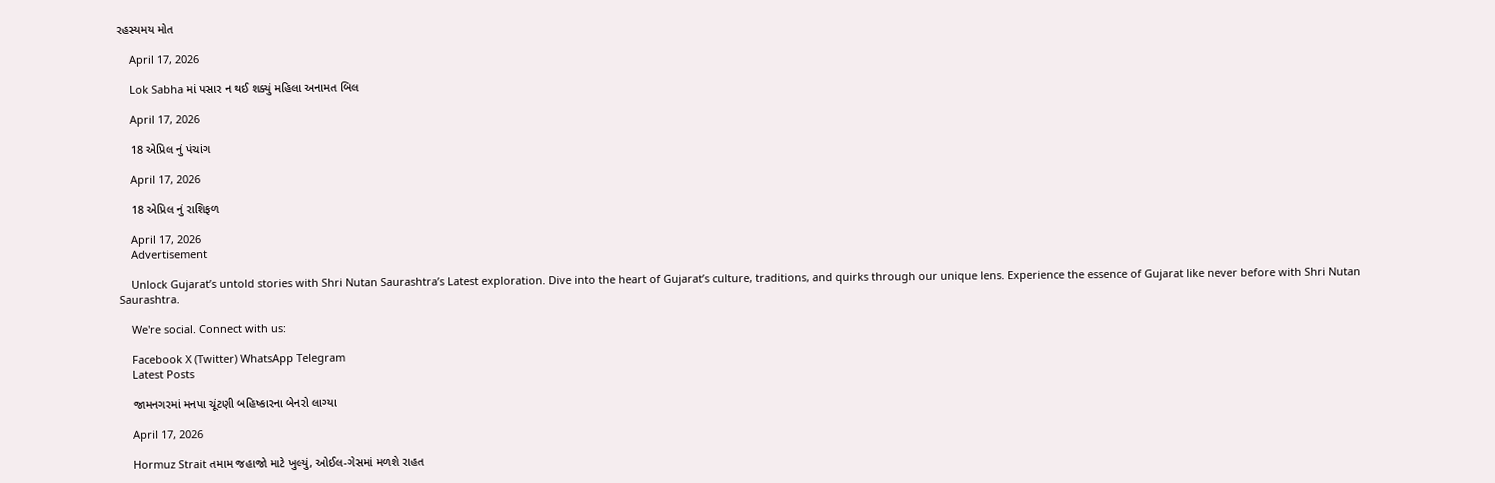રહસ્યમય મોત

    April 17, 2026

    Lok Sabha માં પસાર ન થઈ શક્યું મહિલા અનામત બિલ

    April 17, 2026

    18 એપ્રિલ નું પંચાંગ

    April 17, 2026

    18 એપ્રિલ નું રાશિફળ

    April 17, 2026
    Advertisement

    Unlock Gujarat’s untold stories with Shri Nutan Saurashtra’s Latest exploration. Dive into the heart of Gujarat’s culture, traditions, and quirks through our unique lens. Experience the essence of Gujarat like never before with Shri Nutan Saurashtra.

    We're social. Connect with us:

    Facebook X (Twitter) WhatsApp Telegram
    Latest Posts

    જામનગરમાં મનપા ચૂંટણી બહિષ્કારના બેનરો લાગ્યા

    April 17, 2026

    Hormuz Strait તમામ જહાજો માટે ખુલ્યું, ઓઈલ-ગેસમાં મળશે રાહત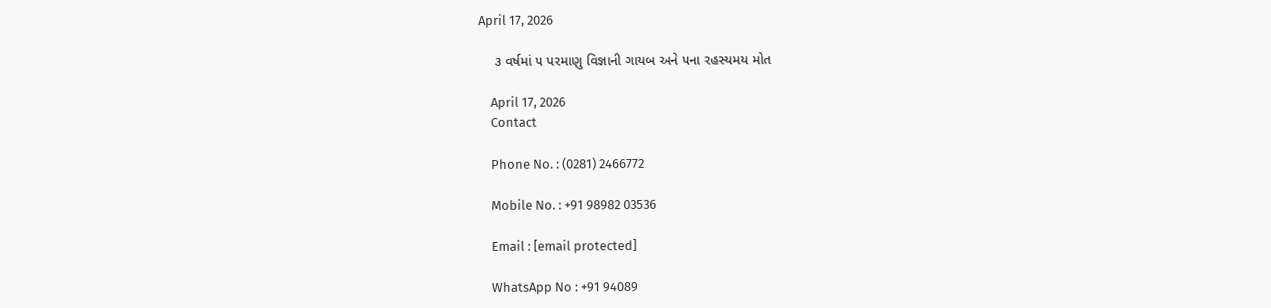April 17, 2026

    ૩ વર્ષમાં ૫ પરમાણુ વિજ્ઞાની ગાયબ અને ૫ના રહસ્યમય મોત

    April 17, 2026
    Contact

    Phone No. : (0281) 2466772

    Mobile No. : +91 98982 03536

    Email : [email protected]

    WhatsApp No : +91 94089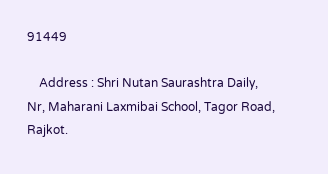91449

    Address : Shri Nutan Saurashtra Daily, Nr, Maharani Laxmibai School, Tagor Road, Rajkot.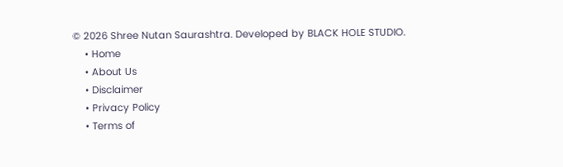© 2026 Shree Nutan Saurashtra. Developed by BLACK HOLE STUDIO.
    • Home
    • About Us
    • Disclaimer
    • Privacy Policy
    • Terms of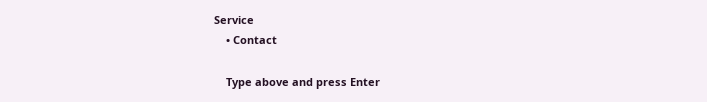Service
    • Contact

    Type above and press Enter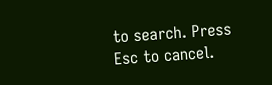to search. Press Esc to cancel.